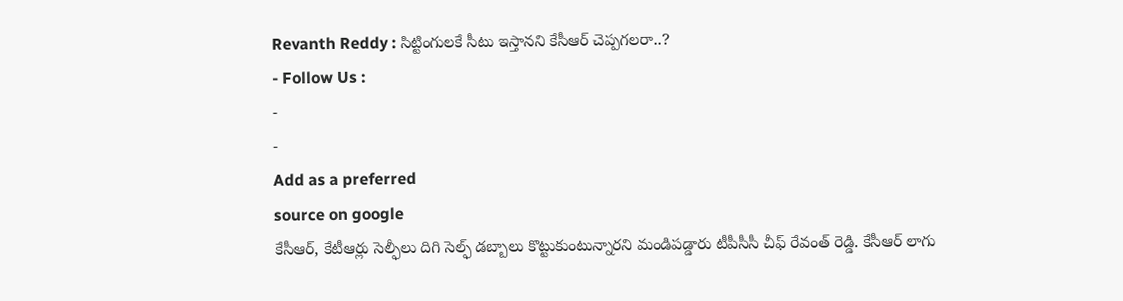Revanth Reddy : సిట్టింగులకే సీటు ఇస్తానని కేసీఆర్ చెప్పగలరా..?
- Follow Us :
-
-
Add as a preferred
source on google
కేసీఆర్, కేటీఆర్లు సెల్ఫీలు దిగి సెల్ఫ్ డబ్బాలు కొట్టుకుంటున్నారని మండిపడ్డారు టీపీసీసీ చీఫ్ రేవంత్ రెడ్డి. కేసీఆర్ లాగు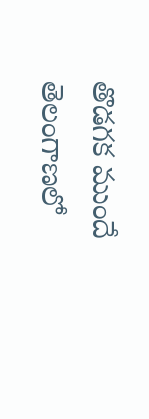తొడగక ముందే తెలంగాణలో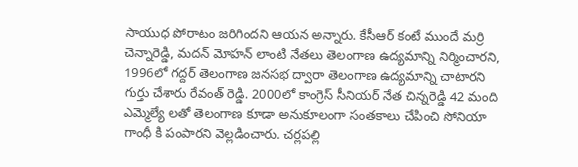సాయుధ పోరాటం జరిగిందని ఆయన అన్నారు. కేసీఆర్ కంటే ముందే మర్రి చెన్నారెడ్డి, మదన్ మోహన్ లాంటి నేతలు తెలంగాణ ఉద్యమాన్ని నిర్మించారని, 1996లో గద్దర్ తెలంగాణ జనసభ ద్వారా తెలంగాణ ఉద్యమాన్ని చాటారని గుర్తు చేశారు రేవంత్ రెడ్డి. 2000లో కాంగ్రెస్ సీనియర్ నేత చిన్నరెడ్డి 42 మంది ఎమ్మెల్యే లతో తెలంగాణ కూడా అనుకూలంగా సంతకాలు చేపించి సోనియా గాంధీ కి పంపారని వెల్లడించారు. చర్లపల్లి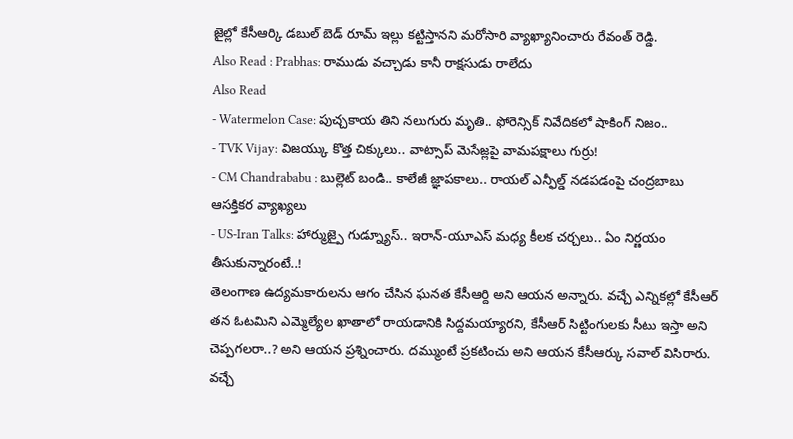జైల్లో కేసీఆర్కి డబుల్ బెడ్ రూమ్ ఇల్లు కట్టిస్తానని మరోసారి వ్యాఖ్యానించారు రేవంత్ రెడ్డి.
Also Read : Prabhas: రాముడు వచ్చాడు కానీ రాక్షసుడు రాలేదు
Also Read
- Watermelon Case: పుచ్చకాయ తిని నలుగురు మృతి.. ఫోరెన్సిక్ నివేదికలో షాకింగ్ నిజం..
- TVK Vijay: విజయ్కు కొత్త చిక్కులు.. వాట్సాప్ మెసేజ్లపై వామపక్షాలు గుర్రు!
- CM Chandrababu : బుల్లెట్ బండి.. కాలేజీ జ్ఞాపకాలు.. రాయల్ ఎన్ఫీల్డ్ నడపడంపై చంద్రబాబు ఆసక్తికర వ్యాఖ్యలు
- US-Iran Talks: హార్ముజ్పై గుడ్న్యూస్.. ఇరాన్-యూఎస్ మధ్య కీలక చర్చలు.. ఏం నిర్ణయం తీసుకున్నారంటే..!
తెలంగాణ ఉద్యమకారులను ఆగం చేసిన ఘనత కేసీఆర్ది అని ఆయన అన్నారు. వచ్చే ఎన్నికల్లో కేసీఆర్ తన ఓటమిని ఎమ్మెల్యేల ఖాతాలో రాయడానికి సిద్దమయ్యారని, కేసీఆర్ సిట్టింగులకు సీటు ఇస్తా అని చెప్పగలరా..? అని ఆయన ప్రశ్నించారు. దమ్ముంటే ప్రకటించు అని ఆయన కేసీఆర్కు సవాల్ విసిరారు. వచ్చే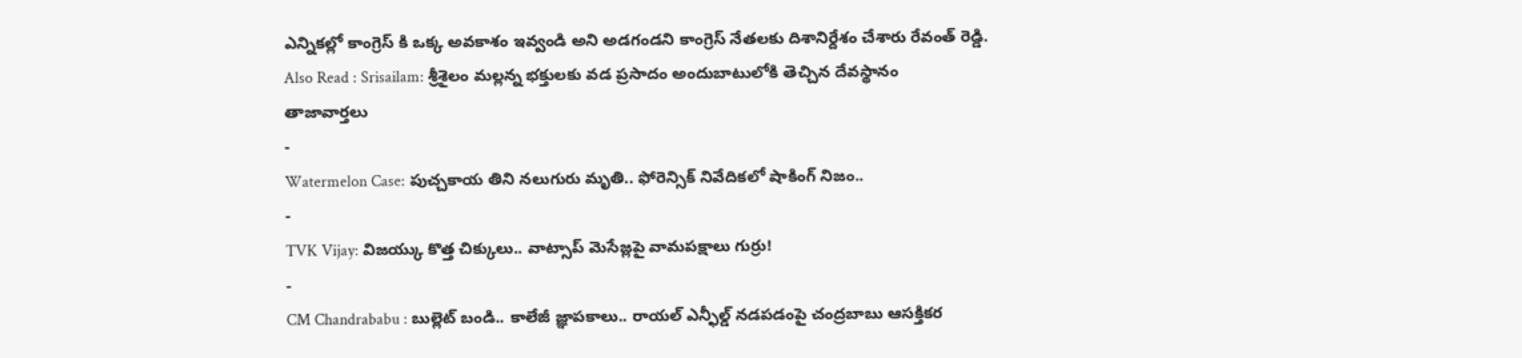ఎన్నికల్లో కాంగ్రెస్ కి ఒక్క అవకాశం ఇవ్వండి అని అడగండని కాంగ్రెస్ నేతలకు దిశానిర్దేశం చేశారు రేవంత్ రెడ్డి.
Also Read : Srisailam: శ్రీశైలం మల్లన్న భక్తులకు వడ ప్రసాదం అందుబాటులోకి తెచ్చిన దేవస్థానం
తాజావార్తలు
-
Watermelon Case: పుచ్చకాయ తిని నలుగురు మృతి.. ఫోరెన్సిక్ నివేదికలో షాకింగ్ నిజం..
-
TVK Vijay: విజయ్కు కొత్త చిక్కులు.. వాట్సాప్ మెసేజ్లపై వామపక్షాలు గుర్రు!
-
CM Chandrababu : బుల్లెట్ బండి.. కాలేజీ జ్ఞాపకాలు.. రాయల్ ఎన్ఫీల్డ్ నడపడంపై చంద్రబాబు ఆసక్తికర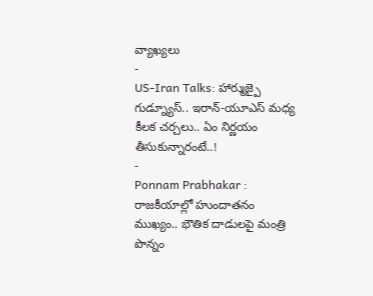వ్యాఖ్యలు
-
US-Iran Talks: హార్ముజ్పై గుడ్న్యూస్.. ఇరాన్-యూఎస్ మధ్య కీలక చర్చలు.. ఏం నిర్ణయం తీసుకున్నారంటే..!
-
Ponnam Prabhakar : రాజకీయాల్లో హుందాతనం ముఖ్యం.. భౌతిక దాడులపై మంత్రి పొన్నం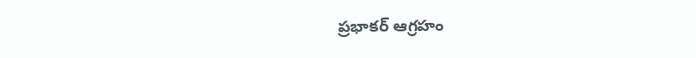ప్రభాకర్ ఆగ్రహం